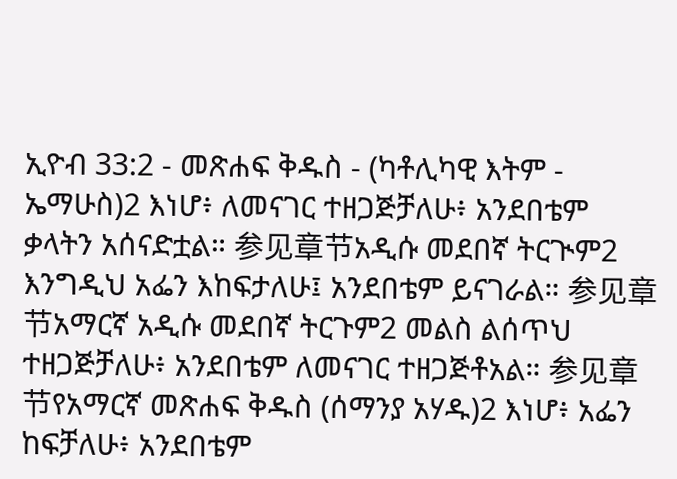ኢዮብ 33:2 - መጽሐፍ ቅዱስ - (ካቶሊካዊ እትም - ኤማሁስ)2 እነሆ፥ ለመናገር ተዘጋጅቻለሁ፥ አንደበቴም ቃላትን አሰናድቷል። 参见章节አዲሱ መደበኛ ትርጒም2 እንግዲህ አፌን እከፍታለሁ፤ አንደበቴም ይናገራል። 参见章节አማርኛ አዲሱ መደበኛ ትርጉም2 መልስ ልሰጥህ ተዘጋጅቻለሁ፥ አንደበቴም ለመናገር ተዘጋጅቶአል። 参见章节የአማርኛ መጽሐፍ ቅዱስ (ሰማንያ አሃዱ)2 እነሆ፥ አፌን ከፍቻለሁ፥ አንደበቴም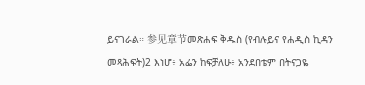ይናገራል። 参见章节መጽሐፍ ቅዱስ (የብሉይና የሐዲስ ኪዳን መጻሕፍት)2 እነሆ፥ አፌን ከፍቻለሁ፥ አንደበቴም በትናጋዬ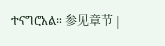ተናግሮአል። 参见章节 |